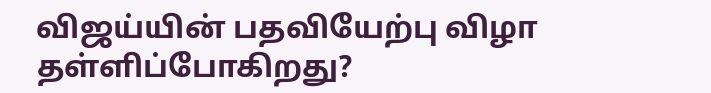விஜய்யின் பதவியேற்பு விழா தள்ளிப்போகிறது?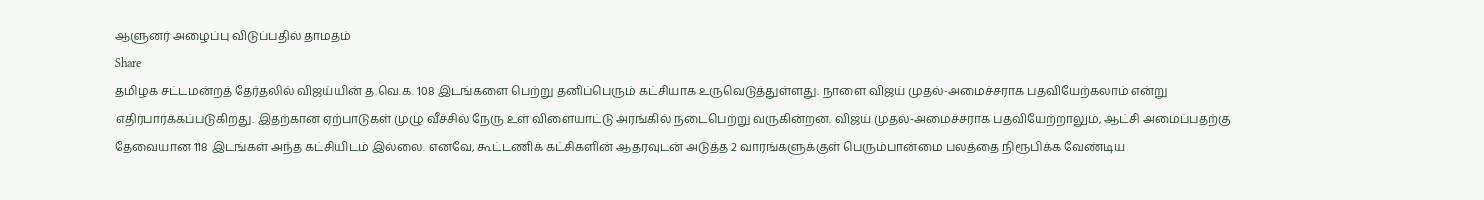ஆளுனர் அழைப்பு விடுப்பதில் தாமதம்
Share
தமிழக சட்டமன்றத் தேர்தலில் விஜய்யின் த.வெ.க. 108 இடங்களை பெற்று தனிப்பெரும் கட்சியாக உருவெடுத்துள்ளது. நாளை விஜய் முதல்-அமைச்சராக பதவியேற்கலாம் என்று எதிர்பார்க்கப்படுகிறது. இதற்கான ஏற்பாடுகள் முழு வீச்சில் நேரு உள் விளையாட்டு அரங்கில் நடைபெற்று வருகின்றன. விஜய் முதல்-அமைச்சராக பதவியேற்றாலும், ஆட்சி அமைப்பதற்கு தேவையான 118 இடங்கள் அந்த கட்சியிடம் இல்லை. எனவே, கூட்டணிக் கட்சிகளின் ஆதரவுடன் அடுத்த 2 வாரங்களுக்குள் பெரும்பான்மை பலத்தை நிரூபிக்க வேண்டிய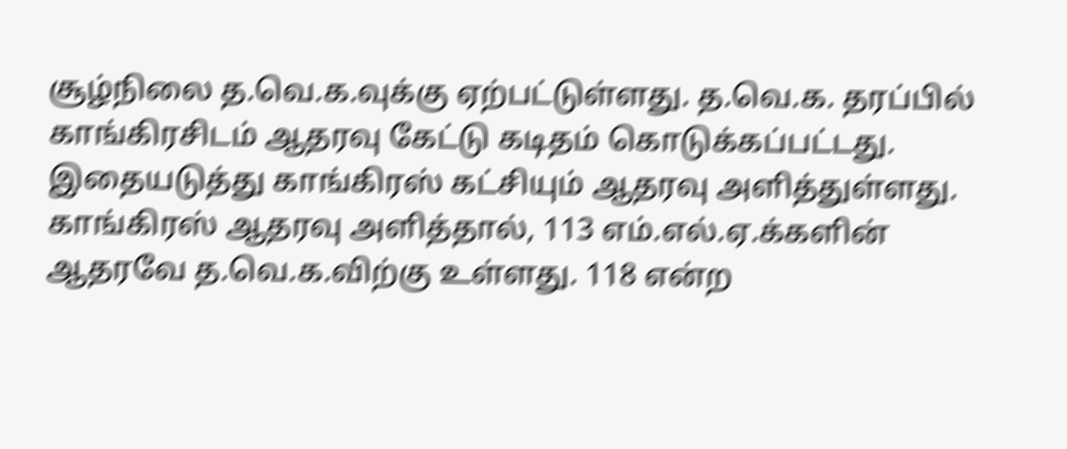சூழ்நிலை த.வெ.க.வுக்கு ஏற்பட்டுள்ளது. த.வெ.க. தரப்பில் காங்கிரசிடம் ஆதரவு கேட்டு கடிதம் கொடுக்கப்பட்டது. இதையடுத்து காங்கிரஸ் கட்சியும் ஆதரவு அளித்துள்ளது. காங்கிரஸ் ஆதரவு அளித்தால், 113 எம்.எல்.ஏ.க்களின் ஆதரவே த.வெ.க.விற்கு உள்ளது. 118 என்ற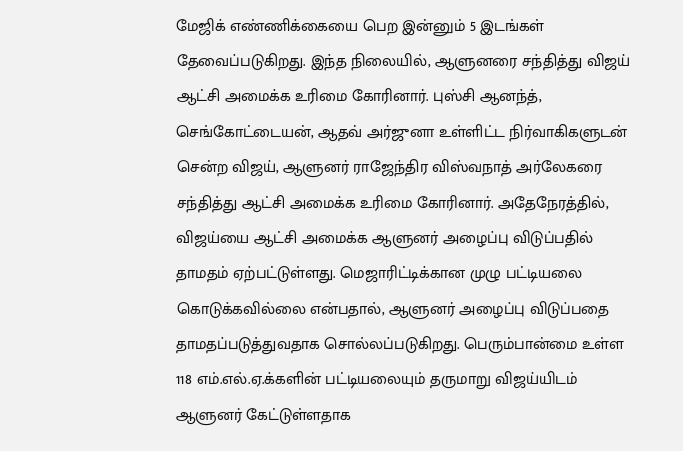மேஜிக் எண்ணிக்கையை பெற இன்னும் 5 இடங்கள் தேவைப்படுகிறது. இந்த நிலையில், ஆளுனரை சந்தித்து விஜய் ஆட்சி அமைக்க உரிமை கோரினார். புஸ்சி ஆனந்த், செங்கோட்டையன், ஆதவ் அர்ஜுனா உள்ளிட்ட நிர்வாகிகளுடன் சென்ற விஜய், ஆளுனர் ராஜேந்திர விஸ்வநாத் அர்லேகரை சந்தித்து ஆட்சி அமைக்க உரிமை கோரினார். அதேநேரத்தில், விஜய்யை ஆட்சி அமைக்க ஆளுனர் அழைப்பு விடுப்பதில் தாமதம் ஏற்பட்டுள்ளது. மெஜாரிட்டிக்கான முழு பட்டியலை கொடுக்கவில்லை என்பதால், ஆளுனர் அழைப்பு விடுப்பதை தாமதப்படுத்துவதாக சொல்லப்படுகிறது. பெரும்பான்மை உள்ள 118 எம்.எல்.ஏ.க்களின் பட்டியலையும் தருமாறு விஜய்யிடம் ஆளுனர் கேட்டுள்ளதாக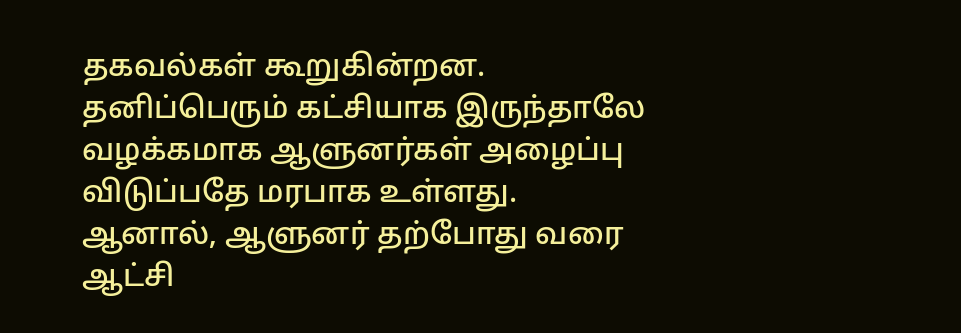தகவல்கள் கூறுகின்றன. தனிப்பெரும் கட்சியாக இருந்தாலே வழக்கமாக ஆளுனர்கள் அழைப்பு விடுப்பதே மரபாக உள்ளது. ஆனால், ஆளுனர் தற்போது வரை ஆட்சி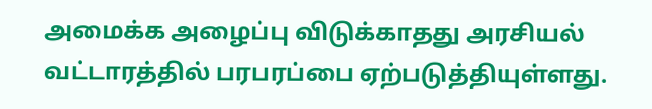அமைக்க அழைப்பு விடுக்காதது அரசியல் வட்டாரத்தில் பரபரப்பை ஏற்படுத்தியுள்ளது.